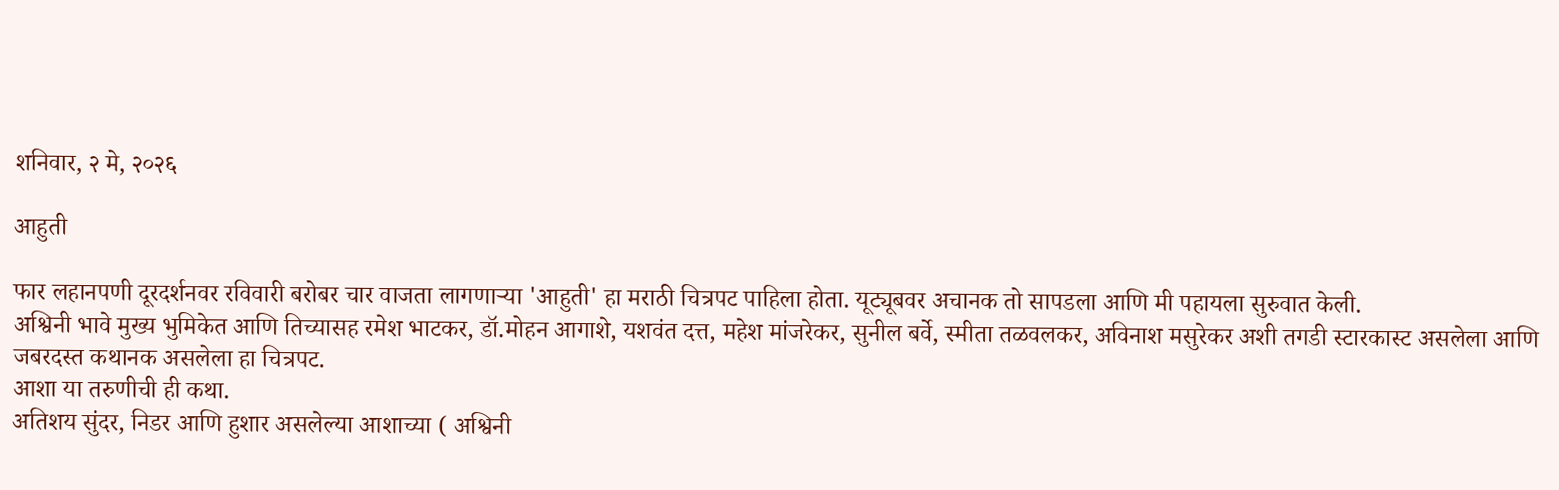शनिवार, २ मे, २०२६

आहुती

फार लहानपणी दूरदर्शनवर रविवारी बरोबर चार वाजता लागणाऱ्या 'आहुती' हा मराठी चित्रपट पाहिला होता. यूट्यूबवर अचानक तो सापडला आणि मी पहायला सुरुवात केली.
अश्विनी भावे मुख्य भुमिकेत आणि तिच्यासह रमेश भाटकर, डॉ.मोहन आगाशे, यशवंत दत्त, महेश मांजरेकर, सुनील बर्वे, स्मीता तळवलकर, अविनाश मसुरेकर अशी तगडी स्टारकास्ट असलेला आणि जबरदस्त कथानक असलेला हा चित्रपट.
आशा या तरुणीची ही कथा.
अतिशय सुंदर, निडर आणि हुशार असलेल्या आशाच्या ( अश्विनी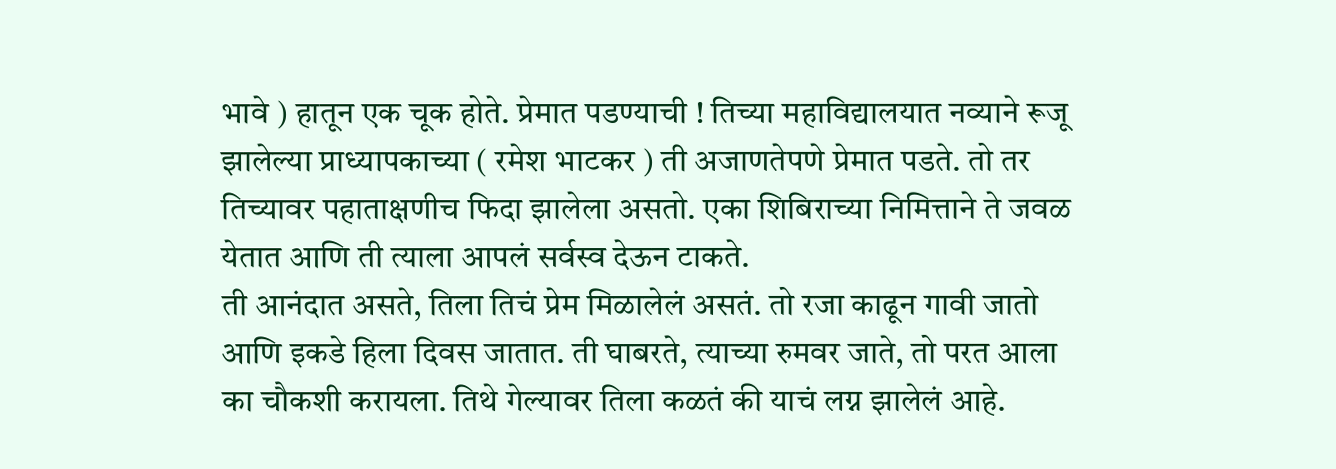भावे ) हातून एक चूक होते. प्रेमात पडण्याची ! तिच्या महाविद्यालयात नव्याने रूजू झालेल्या प्राध्यापकाच्या ( रमेश भाटकर ) ती अजाणतेपणे प्रेमात पडते. तो तर तिच्यावर पहाताक्षणीच फिदा झालेला असतो. एका शिबिराच्या निमित्ताने ते जवळ येतात आणि ती त्याला आपलं सर्वस्व देऊन टाकते.
ती आनंदात असते, तिला तिचं प्रेम मिळालेलं असतं. तो रजा काढून गावी जातो आणि इकडे हिला दिवस जातात. ती घाबरते, त्याच्या रुमवर जाते, तो परत आला का चौकशी करायला. तिथे गेल्यावर तिला कळतं की याचं लग्न झालेलं आहे.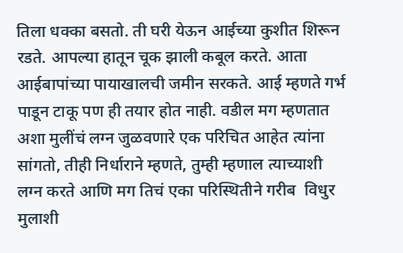तिला धक्का बसतो. ती घरी येऊन आईच्या कुशीत शिरून रडते. आपल्या हातून चूक झाली कबूल करते. आता आईबापांच्या पायाखालची जमीन सरकते. आई म्हणते गर्भ पाडून टाकू पण ही तयार होत नाही. वडील मग म्हणतात अशा मुलींचं लग्न जुळवणारे एक परिचित आहेत त्यांना सांगतो, तीही निर्धाराने म्हणते, तुम्ही म्हणाल त्याच्याशी लग्न करते आणि मग तिचं एका परिस्थितीने गरीब  विधुर मुलाशी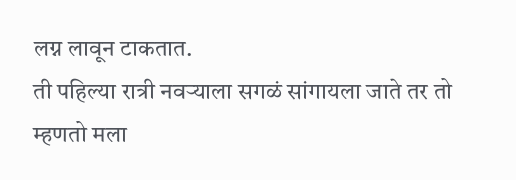लग्न लावून टाकतात.
ती पहिल्या रात्री नवऱ्याला सगळं सांगायला जाते तर तो म्हणतो मला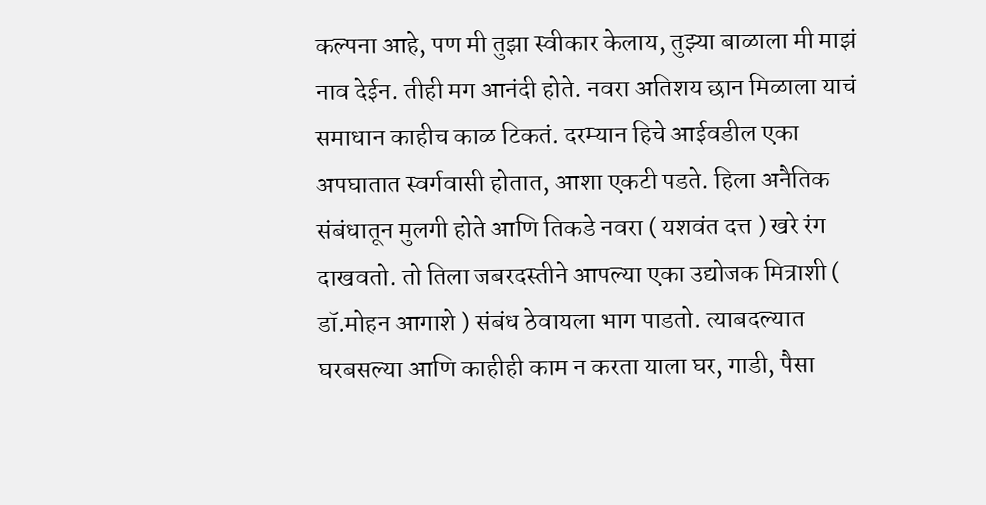कल्पना आहे, पण मी तुझा स्वीकार केलाय, तुझ्या बाळाला मी माझं नाव देईन. तीही मग आनंदी होते. नवरा अतिशय छान मिळाला याचं समाधान काहीच काळ टिकतं. दरम्यान हिचे आईवडील एका अपघातात स्वर्गवासी होतात, आशा एकटी पडते. हिला अनैतिक संबंधातून मुलगी होते आणि तिकडे नवरा ( यशवंत दत्त ) खरे रंग दाखवतो. तो तिला जबरदस्तीने आपल्या एका उद्योजक मित्राशी ( डॉ.मोहन आगाशे ) संबंध ठेवायला भाग पाडतो. त्याबदल्यात घरबसल्या आणि काहीही काम न करता याला घर, गाडी, पैसा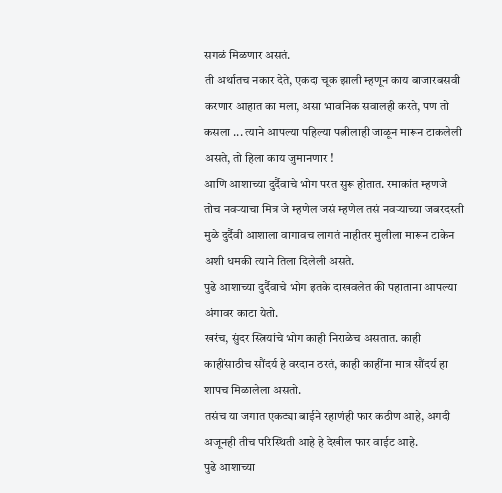सगळं मिळणार असतं.
ती अर्थातच नकार देते, एकदा चूक झाली म्हणून काय बाजारबसवी करणार आहात का मला, असा भावनिक सवालही करते, पण तो कसला ... त्याने आपल्या पहिल्या पत्नीलाही जाळून मारून टाकलेली असते, तो हिला काय जुमानणार !
आणि आशाच्या दुर्दैवाचे भोग परत सुरू होतात. रमाकांत म्हणजे तोच नवऱ्याचा मित्र जे म्हणेल जसं म्हणेल तसं नवऱ्याच्या जबरदस्ती मुळे दुर्दैवी आशाला वागावच लागतं नाहीतर मुलीला मारून टाकेन अशी धमकी त्याने तिला दिलेली असते.
पुढे आशाच्या दुर्दैवाचे भोग इतके दाखवलेत की पहाताना आपल्या अंगावर काटा येतो.
खरंच, सुंदर स्त्रियांचे भोग काही निराळेच असतात. काही काहींसाठीच सौंदर्य हे वरदान ठरतं, काही काहींना मात्र सौंदर्य हा शापच मिळालेला असतो.
तसंच या जगात एकट्या बाईने रहाणंही फार कठीण आहे, अगदी अजूनही तीच परिस्थिती आहे हे देखील फार वाईट आहे.
पुढे आशाच्या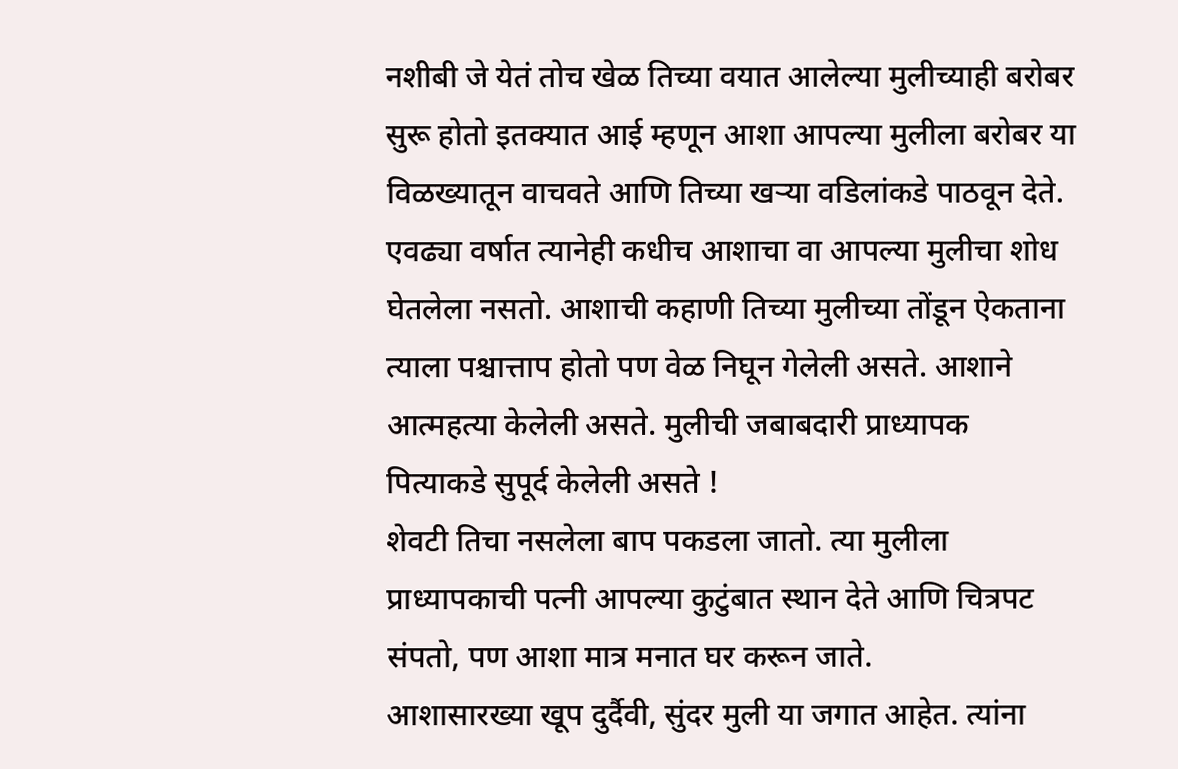नशीबी जे येतं तोच खेळ तिच्या वयात आलेल्या मुलीच्याही बरोबर सुरू होतो इतक्यात आई म्हणून आशा आपल्या मुलीला बरोबर या विळख्यातून वाचवते आणि तिच्या खऱ्या वडिलांकडे पाठवून देते. एवढ्या वर्षात त्यानेही कधीच आशाचा वा आपल्या मुलीचा शोध घेतलेला नसतो. आशाची कहाणी तिच्या मुलीच्या तोंडून ऐकताना त्याला पश्चात्ताप होतो पण वेळ निघून गेलेली असते. आशाने आत्महत्या केलेली असते. मुलीची जबाबदारी प्राध्यापक पित्याकडे सुपूर्द केलेली असते !
शेवटी तिचा नसलेला बाप पकडला जातो. त्या मुलीला प्राध्यापकाची पत्नी आपल्या कुटुंबात स्थान देते आणि चित्रपट संपतो, पण आशा मात्र मनात घर करून जाते.
आशासारख्या खूप दुर्दैवी, सुंदर मुली या जगात आहेत. त्यांना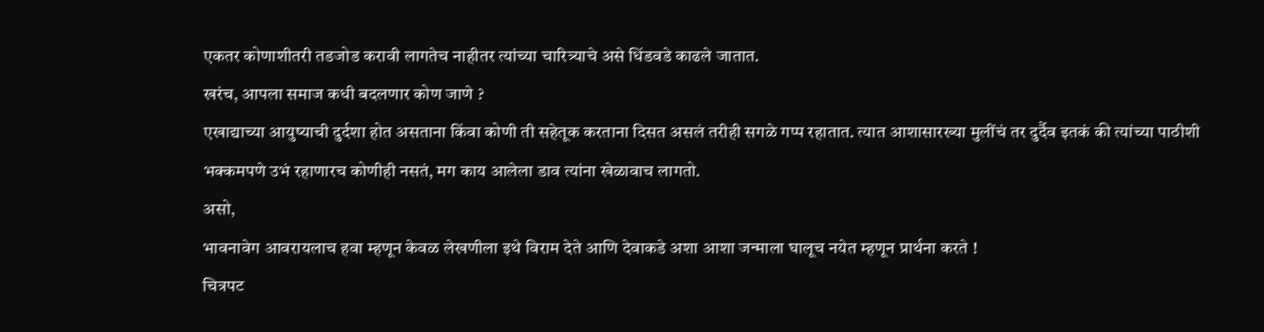एकतर कोणाशीतरी तडजोड करावी लागतेच नाहीतर त्यांच्या चारित्र्याचे असे धिंडवडे काढले जातात.
खरंच, आपला समाज कधी बदलणार कोण जाणे ?
एखाद्याच्या आयुष्याची दुर्दशा होत असताना किंवा कोणी ती सहेतूक करताना दिसत असलं तरीही सगळे गप्प रहातात. त्यात आशासारख्या मुलींचं तर दुर्दैव इतकं की त्यांच्या पाठीशी भक्कमपणे उभं रहाणारच कोणीही नसतं, मग काय आलेला डाव त्यांना खेळावाच लागतो.
असो,
भावनावेग आवरायलाच हवा म्हणून केवळ लेखणीला इथे विराम देते आणि देवाकडे अशा आशा जन्माला घालूच नयेत म्हणून प्रार्थना करते !
चित्रपट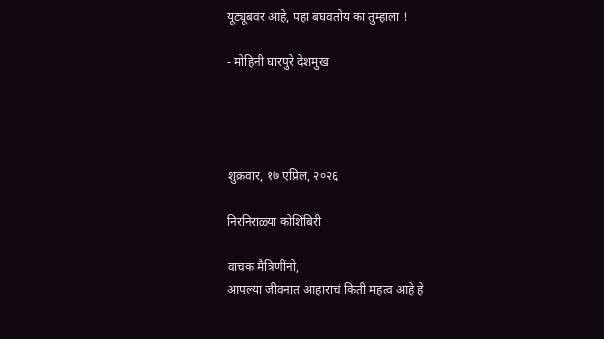यूट्यूबवर आहे, पहा बघवतोय का तुम्हाला !

- मोहिनी घारपुरे देशमुख




शुक्रवार, १७ एप्रिल, २०२६

निरनिराळ्या कोशिंबिरी

वाचक मैत्रिणींनो,
आपल्या जीवनात आहाराचं किती महत्व आहे हे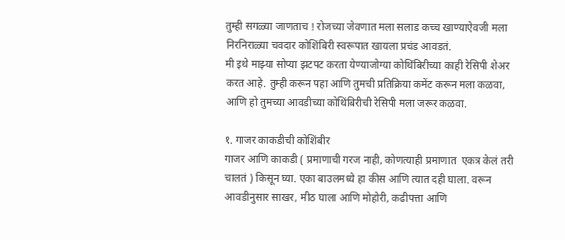तुम्ही सगळ्या जाणताच ! रोजच्या जेवणात मला सलाड कच्च खाण्याऐवजी मला निरनिराळ्या चवदार कोशिंबिरी स्वरूपात खायला प्रचंड आवडतं.
मी इथे माझ्या सोप्या झटपट करता येण्याजोग्या कोथिंबिरीच्या काही रेसिपी शेअर करत आहे. तुम्ही करून पहा आणि तुमची प्रतिक्रिया कमेंट करून मला कळवा, आणि हो तुमच्या आवडीच्या कोथिंबिरीची रेसिपी मला जरूर कळवा‌.

१. गाजर काकडीची कोशिंबीर
गाजर आणि काकडी ( प्रमाणाची गरज नाही, कोणत्याही प्रमाणात  एकत्र केलं तरी चालतं ) किसून घ्या. एका बाउलमध्ये हा कीस आणि त्यात दही घाला. वरून आवडीनुसार साखर, मीठ घाला आणि मोहोरी, कढीपत्ता आणि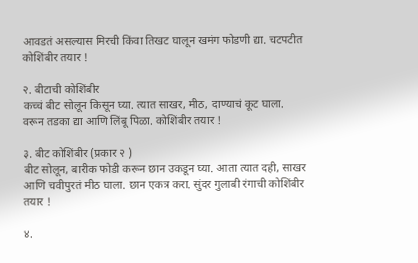आवडतं असल्यास मिरची किंवा तिखट घालून खमंग फोडणी द्या. चटपटीत कोशिंबीर तयार !

२. बीटाची कोशिंबीर
कच्चं बीट सोलून किसून घ्या. त्यात साखर, मीठ, दाण्याचं कूट घाला. वरून तडका द्या आणि लिंबू पिळा. कोशिंबीर तयार !

३. बीट कोशिंबीर (प्रकार २ )
बीट सोलून, बारीक फोडी करून छान उकडून घ्या. आता त्यात दही, साखर आणि चवीपुरतं मीठ घाला. छान एकत्र करा. सुंदर गुलाबी रंगाची कोशिंबीर तयार !

४.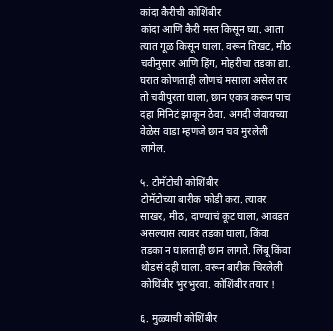कांदा कैरीची कोशिंबीर
कांदा आणि कैरी मस्त किसून घ्या. आता त्यात गूळ किसून घाला. वरून तिखट, मीठ चवीनुसार आणि हिंग, मोहरीचा तडका द्या. घरात कोणताही लोणचं मसाला असेल तर तो चवीपुरता घाला, छान एकत्र करून पाच दहा मिनिटं झाकून ठेवा. अगदी जेवायच्या वेळेस वाडा म्हणजे छान चव मुरलेली लागेल.

५. टोमॅटोची कोशिंबीर
टोमॅटोच्या बारीक फोडी करा. त्यावर साखर, मीठ, दाण्याचं कूट घाला, आवडत असल्यास त्यावर तडका घाला, किंवा तडका न घालताही छान लागते. लिंबू किंवा थोडसं दही घाला. वरून बारीक चिरलेली कोथिंबीर भुरभुरवा. कोशिंबीर तयार !

६. मुळ्याची कोशिंबीर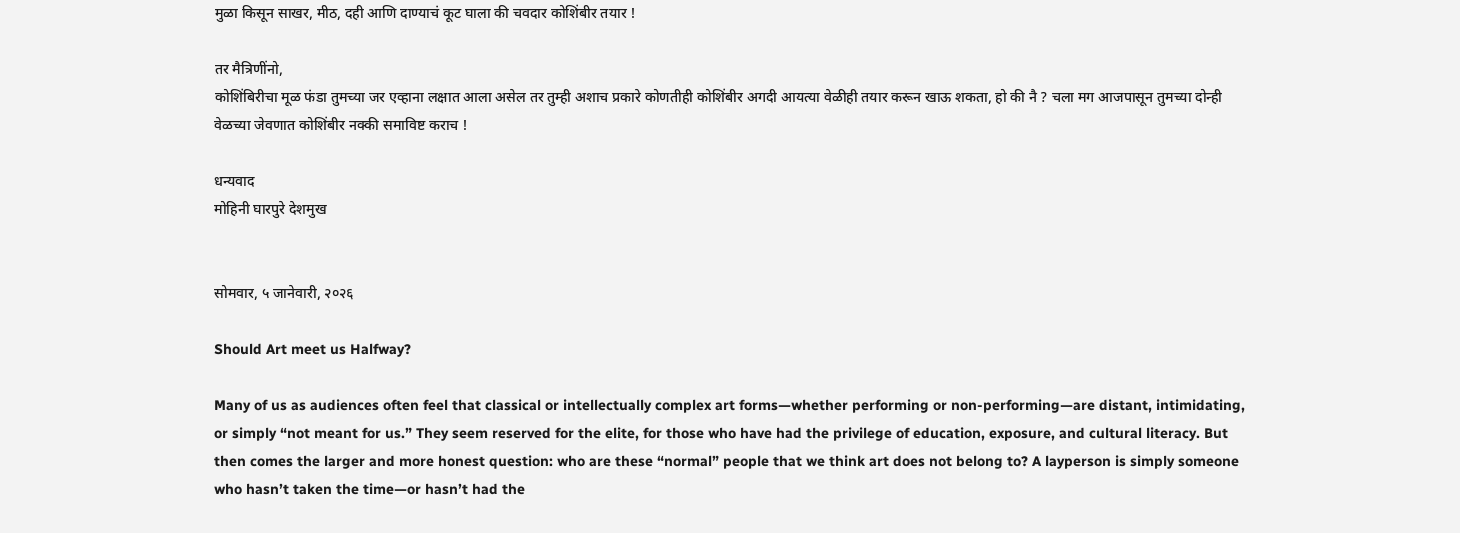मुळा किसून साखर, मीठ, दही आणि दाण्याचं कूट घाला की चवदार कोशिंबीर तयार !

तर मैत्रिणींनो,
कोशिंबिरीचा मूळ फंडा तुमच्या जर एव्हाना लक्षात आला असेल तर तुम्ही अशाच प्रकारे कोणतीही कोशिंबीर अगदी आयत्या वेळीही तयार करून खाऊ शकता, हो की नै ? चला मग आजपासून तुमच्या दोन्ही वेळच्या जेवणात कोशिंबीर नक्की समाविष्ट कराच !

धन्यवाद
मोहिनी घारपुरे देशमुख


सोमवार, ५ जानेवारी, २०२६

Should Art meet us Halfway?

Many of us as audiences often feel that classical or intellectually complex art forms—whether performing or non-performing—are distant, intimidating, or simply “not meant for us.” They seem reserved for the elite, for those who have had the privilege of education, exposure, and cultural literacy. But then comes the larger and more honest question: who are these “normal” people that we think art does not belong to? A layperson is simply someone who hasn’t taken the time—or hasn’t had the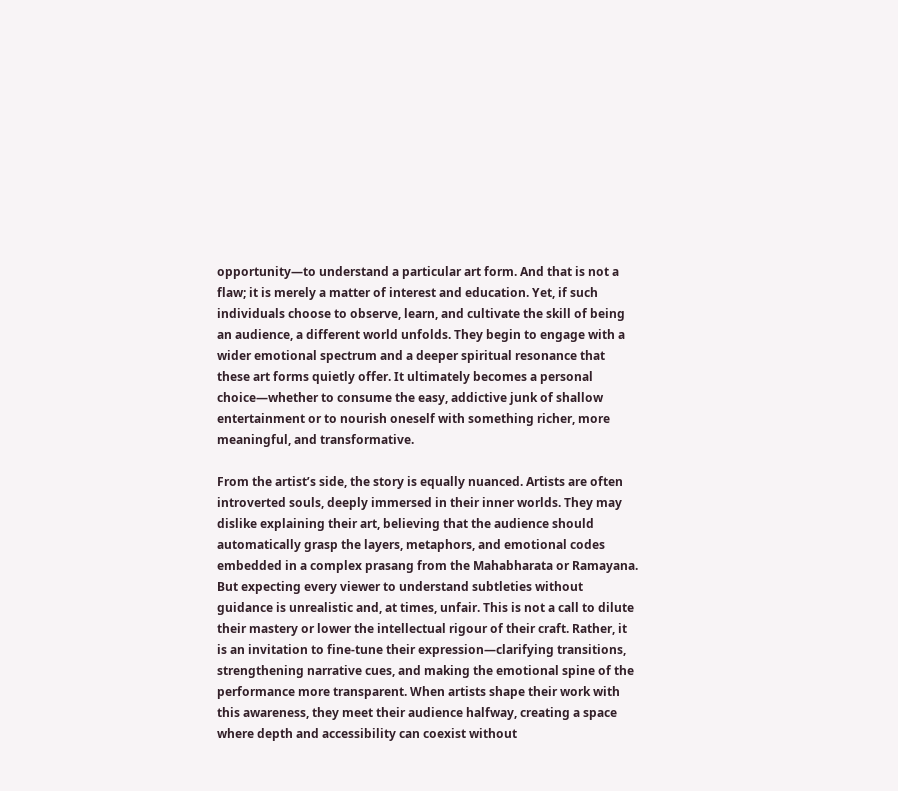opportunity—to understand a particular art form. And that is not a flaw; it is merely a matter of interest and education. Yet, if such individuals choose to observe, learn, and cultivate the skill of being an audience, a different world unfolds. They begin to engage with a wider emotional spectrum and a deeper spiritual resonance that these art forms quietly offer. It ultimately becomes a personal choice—whether to consume the easy, addictive junk of shallow entertainment or to nourish oneself with something richer, more meaningful, and transformative.

From the artist’s side, the story is equally nuanced. Artists are often introverted souls, deeply immersed in their inner worlds. They may dislike explaining their art, believing that the audience should automatically grasp the layers, metaphors, and emotional codes embedded in a complex prasang from the Mahabharata or Ramayana. But expecting every viewer to understand subtleties without guidance is unrealistic and, at times, unfair. This is not a call to dilute their mastery or lower the intellectual rigour of their craft. Rather, it is an invitation to fine-tune their expression—clarifying transitions, strengthening narrative cues, and making the emotional spine of the performance more transparent. When artists shape their work with this awareness, they meet their audience halfway, creating a space where depth and accessibility can coexist without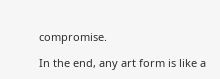compromise.

In the end, any art form is like a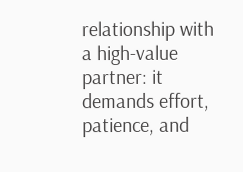relationship with a high-value partner: it demands effort, patience, and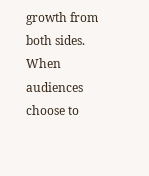growth from both sides. When audiences choose to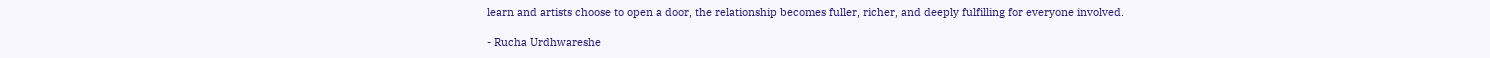learn and artists choose to open a door, the relationship becomes fuller, richer, and deeply fulfilling for everyone involved.

- Rucha Urdhwareshe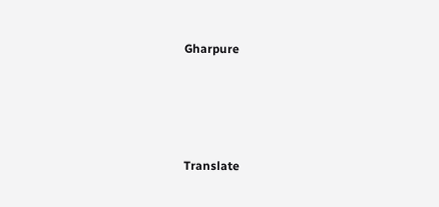Gharpure




Translate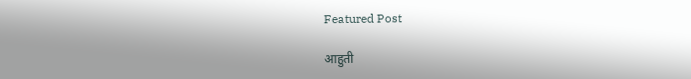Featured Post

आहुती